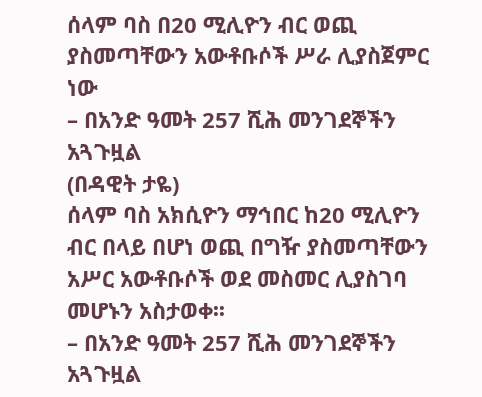ሰላም ባስ በ20 ሚሊዮን ብር ወጪ ያስመጣቸውን አውቶቡሶች ሥራ ሊያስጀምር ነው
– በአንድ ዓመት 257 ሺሕ መንገደኞችን አጓጉዟል
(በዳዊት ታዬ)
ሰላም ባስ አክሲዮን ማኅበር ከ20 ሚሊዮን ብር በላይ በሆነ ወጪ በግዥ ያስመጣቸውን አሥር አውቶቡሶች ወደ መስመር ሊያስገባ መሆኑን አስታወቀ፡፡
– በአንድ ዓመት 257 ሺሕ መንገደኞችን አጓጉዟል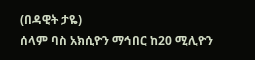(በዳዊት ታዬ)
ሰላም ባስ አክሲዮን ማኅበር ከ20 ሚሊዮን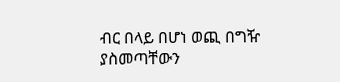ብር በላይ በሆነ ወጪ በግዥ ያስመጣቸውን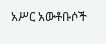አሥር አውቶቡሶች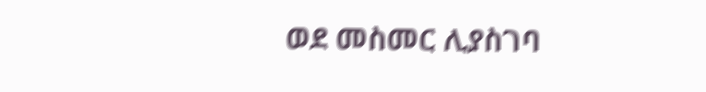ወደ መስመር ሊያስገባ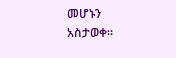መሆኑን አስታወቀ፡፡